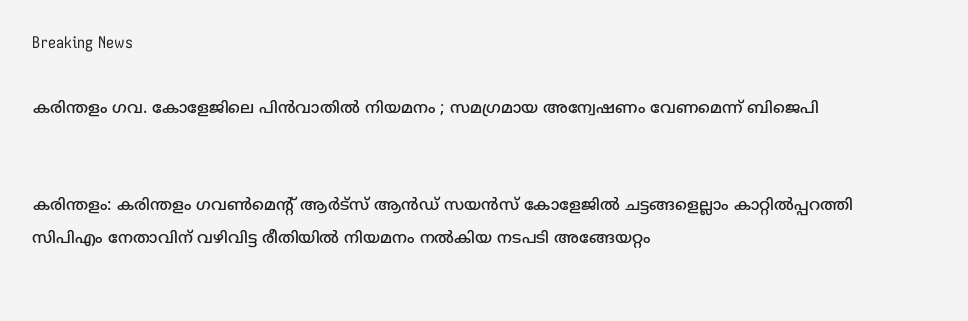Breaking News

കരിന്തളം ഗവ. കോളേജിലെ പിന്‍വാതില്‍ നിയമനം ; സമഗ്രമായ അന്വേഷണം വേണമെന്ന് ബിജെപി


കരിന്തളം: കരിന്തളം ഗവണ്‍മെന്റ് ആര്‍ട്‌സ് ആന്‍ഡ് സയന്‍സ് കോളേജില്‍ ചട്ടങ്ങളെല്ലാം കാറ്റില്‍പ്പറത്തി സിപിഎം നേതാവിന് വഴിവിട്ട രീതിയില്‍ നിയമനം നല്‍കിയ നടപടി അങ്ങേയറ്റം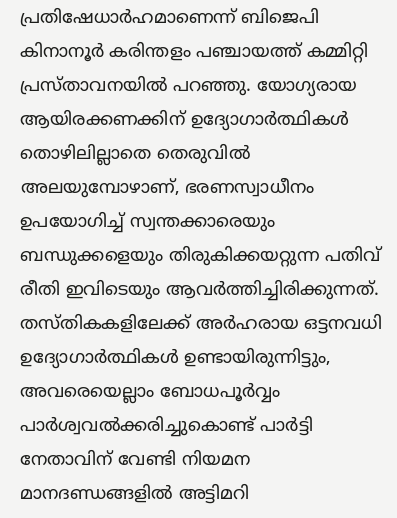പ്രതിഷേധാര്‍ഹമാണെന്ന് ബിജെപി കിനാനൂര്‍ കരിന്തളം പഞ്ചായത്ത് കമ്മിറ്റി പ്രസ്താവനയില്‍ പറഞ്ഞു. യോഗ്യരായ ആയിരക്കണക്കിന് ഉദ്യോഗാര്‍ത്ഥികള്‍ തൊഴിലില്ലാതെ തെരുവില്‍ അലയുമ്പോഴാണ്, ഭരണസ്വാധീനം ഉപയോഗിച്ച് സ്വന്തക്കാരെയും ബന്ധുക്കളെയും തിരുകിക്കയറ്റുന്ന പതിവ് രീതി ഇവിടെയും ആവര്‍ത്തിച്ചിരിക്കുന്നത്.
തസ്തികകളിലേക്ക് അര്‍ഹരായ ഒട്ടനവധി ഉദ്യോഗാര്‍ത്ഥികള്‍ ഉണ്ടായിരുന്നിട്ടും, അവരെയെല്ലാം ബോധപൂര്‍വ്വം പാര്‍ശ്വവല്‍ക്കരിച്ചുകൊണ്ട് പാര്‍ട്ടി നേതാവിന് വേണ്ടി നിയമന മാനദണ്ഡങ്ങളില്‍ അട്ടിമറി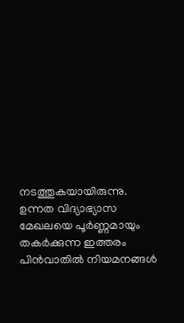നടത്തുകയായിരുന്നു. ഉന്നത വിദ്യാഭ്യാസ മേഖലയെ പൂര്‍ണ്ണമായും തകര്‍ക്കുന്ന ഇത്തരം പിന്‍വാതില്‍ നിയമനങ്ങള്‍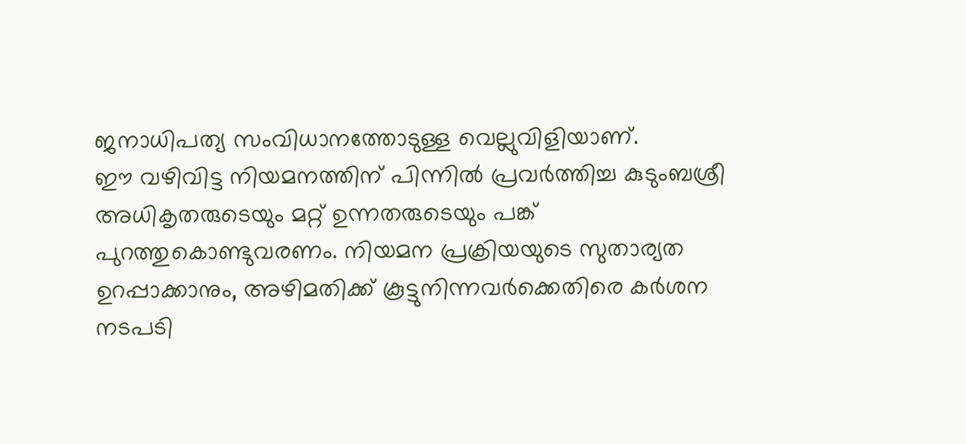ജനാധിപത്യ സംവിധാനത്തോടുള്ള വെല്ലുവിളിയാണ്.
ഈ വഴിവിട്ട നിയമനത്തിന് പിന്നില്‍ പ്രവര്‍ത്തിച്ച കുടുംബശ്രീ അധികൃതരുടെയും മറ്റ് ഉന്നതരുടെയും പങ്ക് പുറത്തുകൊണ്ടുവരണം. നിയമന പ്രക്രിയയുടെ സുതാര്യത ഉറപ്പാക്കാനും, അഴിമതിക്ക് കൂട്ടുനിന്നവര്‍ക്കെതിരെ കര്‍ശന നടപടി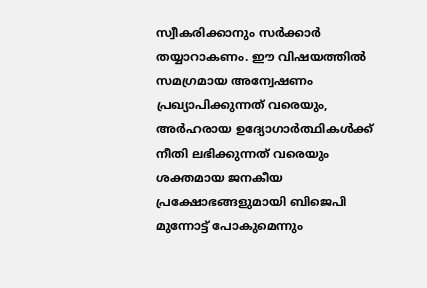സ്വീകരിക്കാനും സര്‍ക്കാര്‍ തയ്യാറാകണം. ഈ വിഷയത്തില്‍ സമഗ്രമായ അന്വേഷണം പ്രഖ്യാപിക്കുന്നത് വരെയും, അര്‍ഹരായ ഉദ്യോഗാര്‍ത്ഥികള്‍ക്ക് നീതി ലഭിക്കുന്നത് വരെയും ശക്തമായ ജനകീയ പ്രക്ഷോഭങ്ങളുമായി ബിജെപി മുന്നോട്ട് പോകുമെന്നും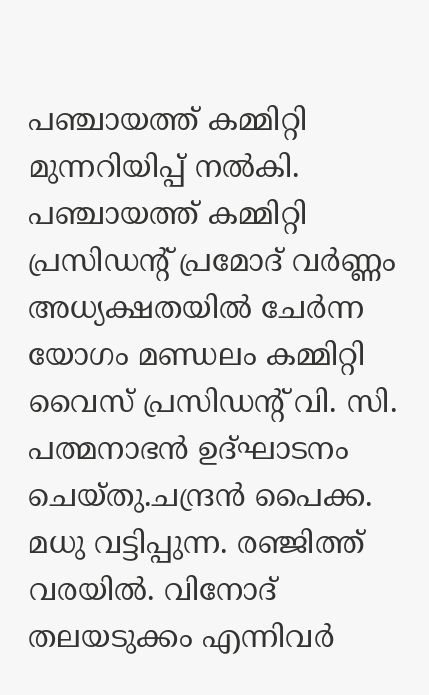പഞ്ചായത്ത് കമ്മിറ്റി മുന്നറിയിപ്പ് നല്‍കി.
പഞ്ചായത്ത് കമ്മിറ്റി പ്രസിഡന്റ് പ്രമോദ് വര്‍ണ്ണം അധ്യക്ഷതയില്‍ ചേര്‍ന്ന യോഗം മണ്ഡലം കമ്മിറ്റി വൈസ് പ്രസിഡന്റ് വി. സി. പത്മനാഭന്‍ ഉദ്ഘാടനം ചെയ്തു.ചന്ദ്രന്‍ പൈക്ക. മധു വട്ടിപ്പുന്ന. രഞ്ജിത്ത് വരയില്‍. വിനോദ് തലയടുക്കം എന്നിവര്‍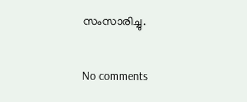സംസാരിച്ചു.

No comments